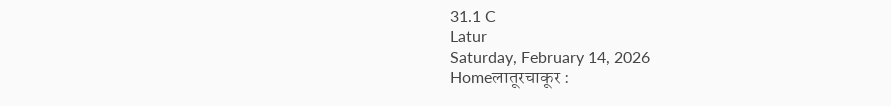31.1 C
Latur
Saturday, February 14, 2026
Homeलातूरचाकूर :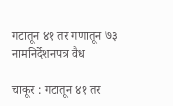गटातून ४१ तर गणातून ७३ नामनिर्देशनपत्र वैध

चाकूर : गटातून ४१ तर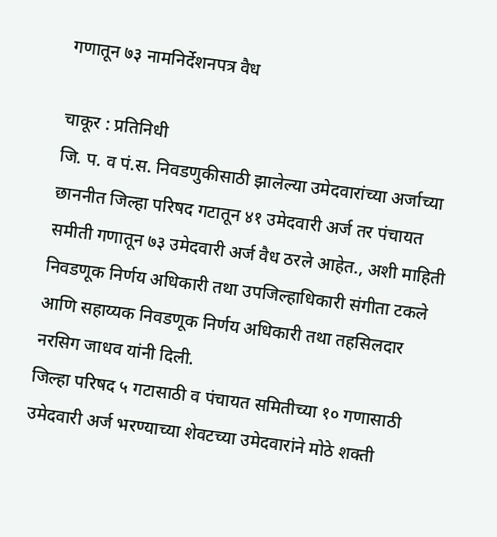गणातून ७३ नामनिर्देशनपत्र वैध

चाकूर : प्रतिनिधी
जि. प. व पं.स. निवडणुकीसाठी झालेल्या उमेदवारांच्या अर्जाच्या छाननीत जिल्हा परिषद गटातून ४१ उमेदवारी अर्ज तर पंचायत समीती गणातून ७३ उमेदवारी अर्ज वैध ठरले आहेत., अशी माहिती निवडणूक निर्णय अधिकारी तथा उपजिल्हाधिकारी संगीता टकले आणि सहाय्यक निवडणूक निर्णय अधिकारी तथा तहसिलदार नरसिग जाधव यांनी दिली.
जिल्हा परिषद ५ गटासाठी व पंचायत समितीच्या १० गणासाठी उमेदवारी अर्ज भरण्याच्या शेवटच्या उमेदवारांने मोठे शक्ती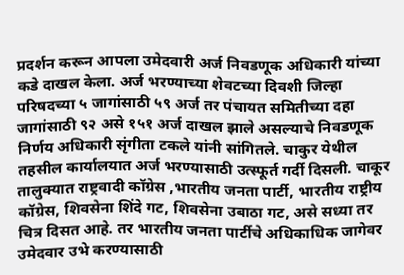प्रदर्शन करून आपला उमेदवारी अर्ज निवडणूक अधिकारी यांच्या कडे दाखल केला. अर्ज भरण्याच्या शेवटच्या दिवशी जिल्हा परिषदच्या ५ जागांसाठी ५९ अर्ज तर पंचायत समितीच्या दहा जागांसाठी ९२ असे १५१ अर्ज दाखल झाले असल्याचे निवडणूक निर्णय अधिकारी सृंगीता टकले यांनी सांगितले. चाकुर येथील तहसील कार्यालयात अर्ज भरण्यासाठी उत्स्फूर्त गर्दी दिसली. चाकूर तालुक्यात राष्ट्रवादी कॉग्रेस ,भारतीय जनता पार्टी, भारतीय राष्ट्रीय कॉग्रेस, शिवसेना शिंदे गट, शिवसेना उबाठा गट, असे सध्या तर चित्र दिसत आहे. तर भारतीय जनता पार्टीचे अधिकाधिक जागेवर उमेदवार उभे करण्यासाठी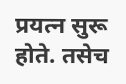प्रयत्न सुरू होते. तसेच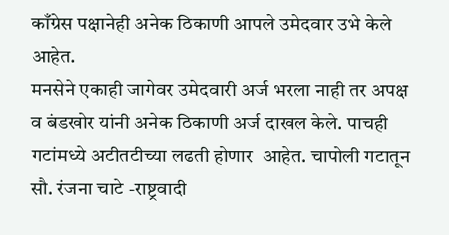काँग्रेस पक्षानेही अनेक ठिकाणी आपले उमेदवार उभे केले आहेत.
मनसेने एकाही जागेवर उमेदवारी अर्ज भरला नाही तर अपक्ष व बंडखोर यांनी अनेक ठिकाणी अर्ज दाखल केले. पाचही गटांमध्ये अटीतटीच्या लढती होणार  आहेत. चापोली गटातून सौ. रंजना चाटे -राष्ट्रवादी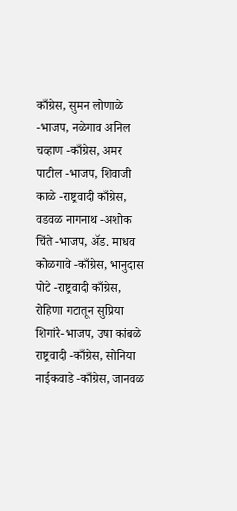काँग्रेस, सुमन लोणाळे -भाजप, नळेगाव अनिल चव्हाण -काँग्रेस, अमर पाटील -भाजप, शिवाजी काळे -राष्ट्रवादी काँग्रेस, वडवळ नागनाथ -अशोक चिंते -भाजप, अ‍ॅड. माधव कोळगावे -काँग्रेस, भानुदास पोटे -राष्ट्रवादी काँग्रेस, रोहिणा गटातून सुप्रिया शिगांरे-भाजप, उषा कांबळे राष्ट्रवादी -काँग्रेस, सोनिया नाईकवाडे -काँग्रेस, जानवळ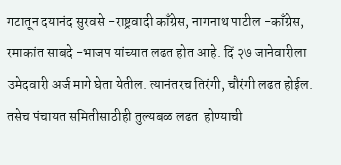गटातून दयानंद सुरवसे -राष्ट्रवादी काँग्रेस, नागनाथ पाटील -काँग्रेस, रमाकांत साबदे -भाजप यांच्यात लढत होत आहे. दिं २७ जानेवारीला उमेदवारी अर्ज मागे घेता येतील. त्यानंतरच तिरंगी, चौरंगी लढत होईल. तसेच पंचायत समितीसाठीही तुल्यबळ लढत  होण्याची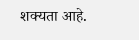शक्यता आहे.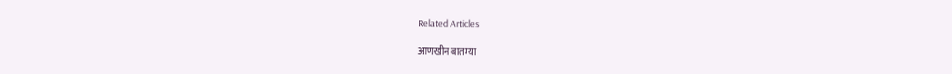Related Articles

आणखीन बातम्या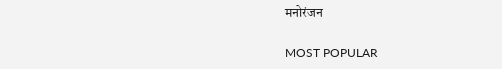मनोरंजन

MOST POPULAR